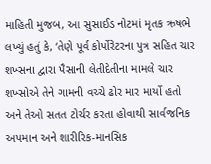માહિતી મુજબ, આ સુસાઈડ નોટમાં મૃતક ઋષભે લખ્યું હતું કે, ‘તેણે પૂર્વ કોર્પોરેટરના પુત્ર સહિત ચાર શખ્સના દ્વારા પૈસાની લેતીદેતીના મામલે ચાર શખ્સોએ તેને ગામની વચ્ચે ઢોર માર માર્યો હતો અને તેઓ સતત ટોર્ચર કરતા હોવાથી સાર્વજનિક અપમાન અને શારીરિક-માનસિક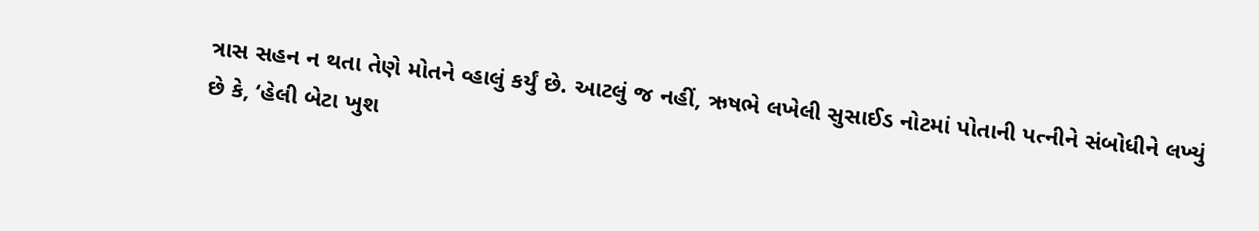ત્રાસ સહન ન થતા તેણે મોતને વ્હાલું કર્યું છે. આટલું જ નહીં, ઋષભે લખેલી સુસાઈડ નોટમાં પોતાની પત્નીને સંબોધીને લખ્યું છે કે, ‘હેલી બેટા ખુશ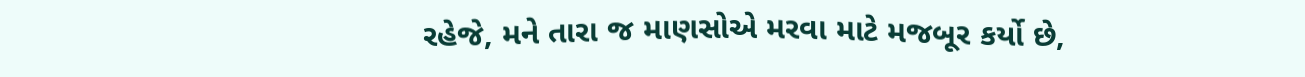રહેજે, મને તારા જ માણસોએ મરવા માટે મજબૂર કર્યો છે,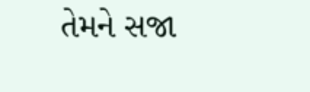તેમને સજા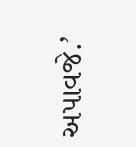અપાવજે.’